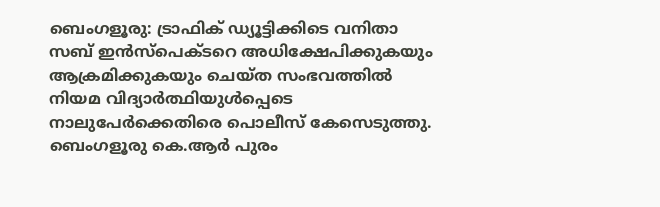ബെംഗളൂരു: ട്രാഫിക് ഡ്യൂട്ടിക്കിടെ വനിതാ സബ് ഇൻസ്പെക്ടറെ അധിക്ഷേപിക്കുകയും ആക്രമിക്കുകയും ചെയ്ത സംഭവത്തിൽ നിയമ വിദ്യാർത്ഥിയുൾപ്പെടെ നാലുപേർക്കെതിരെ പൊലീസ് കേസെടുത്തു. ബെംഗളൂരു കെ.ആർ പുരം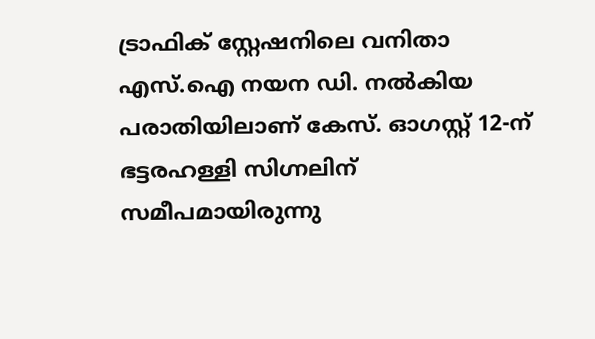ട്രാഫിക് സ്റ്റേഷനിലെ വനിതാ എസ്.ഐ നയന ഡി. നൽകിയ പരാതിയിലാണ് കേസ്. ഓഗസ്റ്റ് 12-ന് ഭട്ടരഹള്ളി സിഗ്നലിന് സമീപമായിരുന്നു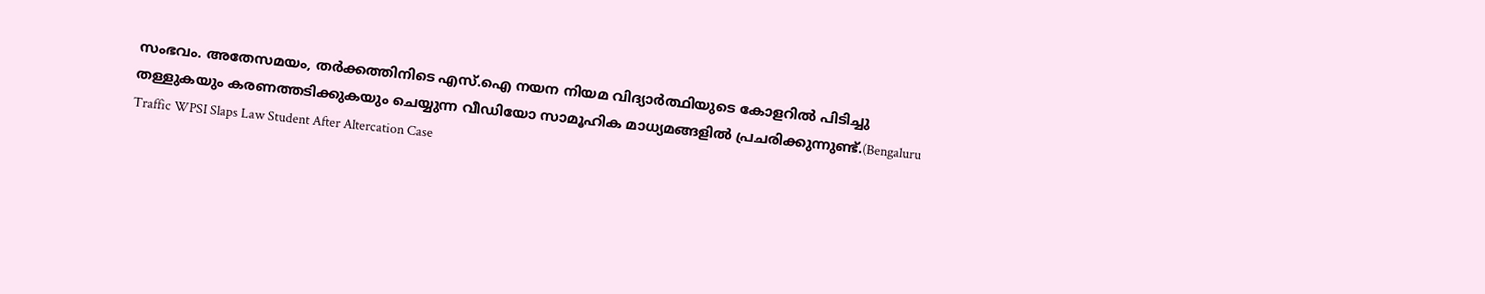സംഭവം. അതേസമയം, തർക്കത്തിനിടെ എസ്.ഐ നയന നിയമ വിദ്യാർത്ഥിയുടെ കോളറിൽ പിടിച്ചു തള്ളുകയും കരണത്തടിക്കുകയും ചെയ്യുന്ന വീഡിയോ സാമൂഹിക മാധ്യമങ്ങളിൽ പ്രചരിക്കുന്നുണ്ട്.(Bengaluru Traffic WPSI Slaps Law Student After Altercation Case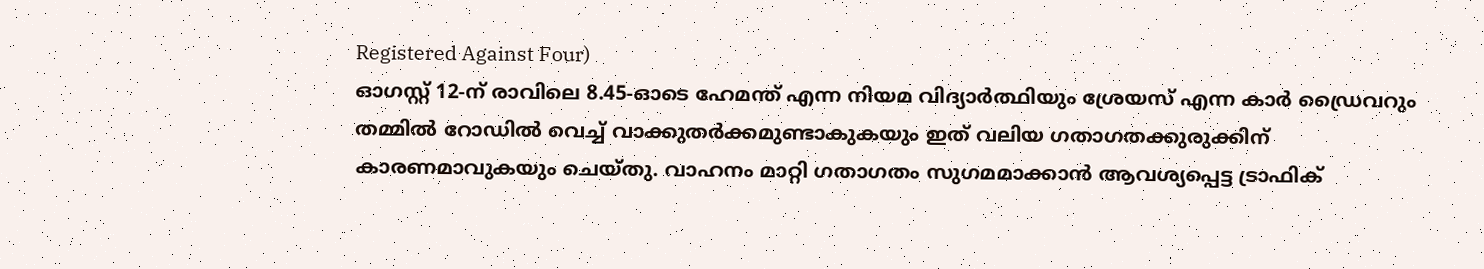Registered Against Four)
ഓഗസ്റ്റ് 12-ന് രാവിലെ 8.45-ഓടെ ഹേമന്ത് എന്ന നിയമ വിദ്യാർത്ഥിയും ശ്രേയസ് എന്ന കാർ ഡ്രൈവറും തമ്മിൽ റോഡിൽ വെച്ച് വാക്കുതർക്കമുണ്ടാകുകയും ഇത് വലിയ ഗതാഗതക്കുരുക്കിന് കാരണമാവുകയും ചെയ്തു. വാഹനം മാറ്റി ഗതാഗതം സുഗമമാക്കാൻ ആവശ്യപ്പെട്ട ട്രാഫിക്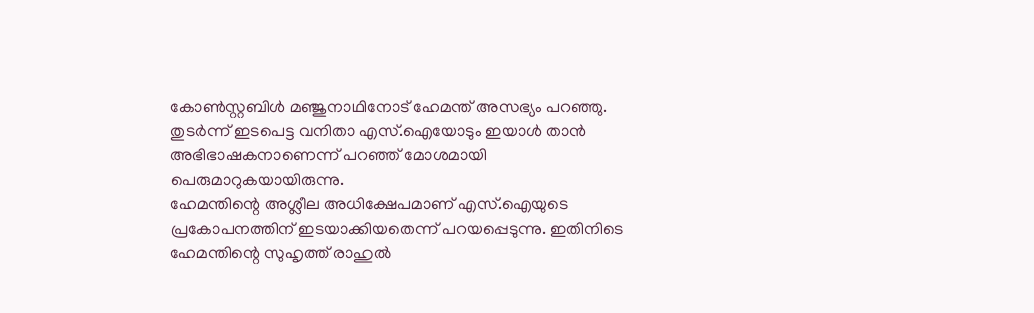കോൺസ്റ്റബിൾ മഞ്ജുനാഥിനോട് ഹേമന്ത് അസഭ്യം പറഞ്ഞു. തുടർന്ന് ഇടപെട്ട വനിതാ എസ്.ഐയോടും ഇയാൾ താൻ അഭിഭാഷകനാണെന്ന് പറഞ്ഞ് മോശമായി പെരുമാറുകയായിരുന്നു.
ഹേമന്തിന്റെ അശ്ലീല അധിക്ഷേപമാണ് എസ്.ഐയുടെ പ്രകോപനത്തിന് ഇടയാക്കിയതെന്ന് പറയപ്പെടുന്നു. ഇതിനിടെ ഹേമന്തിന്റെ സുഹൃത്ത് രാഹുൽ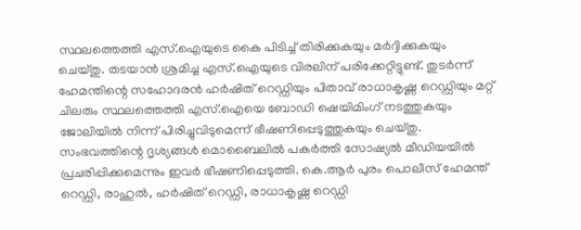സ്ഥലത്തെത്തി എസ്.ഐയുടെ കൈ പിടിച്ച് തിരിക്കുകയും മർദ്ദിക്കുകയും ചെയ്തു. തടയാൻ ശ്രമിച്ച എസ്.ഐയുടെ വിരലിന് പരിക്കേറ്റിട്ടുണ്ട്. തുടർന്ന് ഹേമന്തിന്റെ സഹോദരൻ ഹർഷിത് റെഡ്ഡിയും പിതാവ് രാധാകൃഷ്ണ റെഡ്ഡിയും മറ്റ് ചിലരും സ്ഥലത്തെത്തി എസ്.ഐയെ ബോഡി ഷെയിമിംഗ് നടത്തുകയും ജോലിയിൽ നിന്ന് പിരിച്ചുവിടുമെന്ന് ഭീഷണിപ്പെടുത്തുകയും ചെയ്തു. സംഭവത്തിന്റെ ദൃശ്യങ്ങൾ മൊബൈലിൽ പകർത്തി സോഷ്യൽ മീഡിയയിൽ പ്രചരിപ്പിക്കുമെന്നും ഇവർ ഭീഷണിപ്പെടുത്തി. കെ.ആർ പുരം പൊലീസ് ഹേമന്ത് റെഡ്ഡി, രാഹുൽ, ഹർഷിത് റെഡ്ഡി, രാധാകൃഷ്ണ റെഡ്ഡി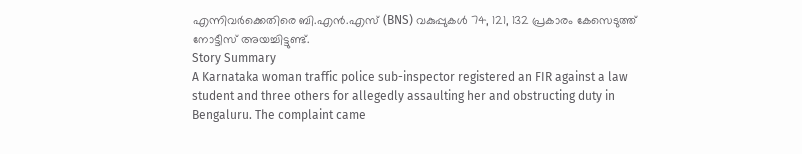എന്നിവർക്കെതിരെ ബി.എൻ.എസ് (BNS) വകുപ്പുകൾ 74, 121, 132 പ്രകാരം കേസെടുത്ത് നോട്ടീസ് അയച്ചിട്ടുണ്ട്.
Story Summary
A Karnataka woman traffic police sub-inspector registered an FIR against a law student and three others for allegedly assaulting her and obstructing duty in Bengaluru. The complaint came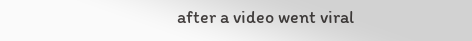after a video went viral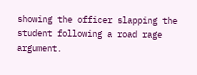showing the officer slapping the student following a road rage argument.